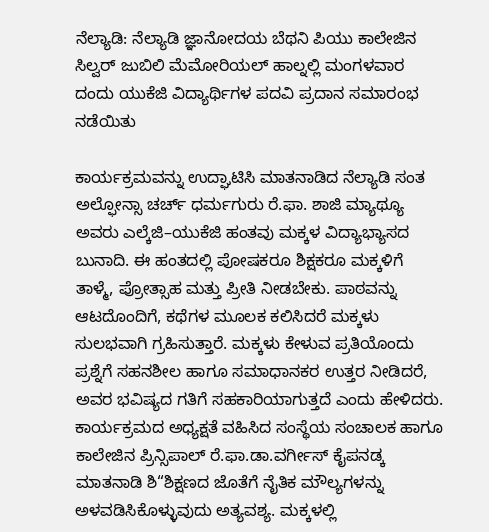ನೆಲ್ಯಾಡಿ: ನೆಲ್ಯಾಡಿ ಜ್ಞಾನೋದಯ ಬೆಥನಿ ಪಿಯು ಕಾಲೇಜಿನ ಸಿಲ್ವರ್ ಜುಬಿಲಿ ಮೆಮೋರಿಯಲ್ ಹಾಲ್ನಲ್ಲಿ ಮಂಗಳವಾರ ದಂದು ಯುಕೆಜಿ ವಿದ್ಯಾರ್ಥಿಗಳ ಪದವಿ ಪ್ರದಾನ ಸಮಾರಂಭ ನಡೆಯಿತು

ಕಾರ್ಯಕ್ರಮವನ್ನು ಉದ್ಘಾಟಿಸಿ ಮಾತನಾಡಿದ ನೆಲ್ಯಾಡಿ ಸಂತ ಅಲ್ಫೋನ್ಸಾ ಚರ್ಚ್ ಧರ್ಮಗುರು ರೆ.ಫಾ. ಶಾಜಿ ಮ್ಯಾಥ್ಯೂ ಅವರು ಎಲ್ಕೆಜಿ–ಯುಕೆಜಿ ಹಂತವು ಮಕ್ಕಳ ವಿದ್ಯಾಭ್ಯಾಸದ ಬುನಾದಿ. ಈ ಹಂತದಲ್ಲಿ ಪೋಷಕರೂ ಶಿಕ್ಷಕರೂ ಮಕ್ಕಳಿಗೆ ತಾಳ್ಮೆ, ಪ್ರೋತ್ಸಾಹ ಮತ್ತು ಪ್ರೀತಿ ನೀಡಬೇಕು. ಪಾಠವನ್ನು ಆಟದೊಂದಿಗೆ, ಕಥೆಗಳ ಮೂಲಕ ಕಲಿಸಿದರೆ ಮಕ್ಕಳು ಸುಲಭವಾಗಿ ಗ್ರಹಿಸುತ್ತಾರೆ. ಮಕ್ಕಳು ಕೇಳುವ ಪ್ರತಿಯೊಂದು ಪ್ರಶ್ನೆಗೆ ಸಹನಶೀಲ ಹಾಗೂ ಸಮಾಧಾನಕರ ಉತ್ತರ ನೀಡಿದರೆ, ಅವರ ಭವಿಷ್ಯದ ಗತಿಗೆ ಸಹಕಾರಿಯಾಗುತ್ತದೆ ಎಂದು ಹೇಳಿದರು.
ಕಾರ್ಯಕ್ರಮದ ಅಧ್ಯಕ್ಷತೆ ವಹಿಸಿದ ಸಂಸ್ಥೆಯ ಸಂಚಾಲಕ ಹಾಗೂ ಕಾಲೇಜಿನ ಪ್ರಿನ್ಸಿಪಾಲ್ ರೆ.ಫಾ.ಡಾ.ವರ್ಗೀಸ್ ಕೈಪನಡ್ಕ ಮಾತನಾಡಿ ಶಿ“ಶಿಕ್ಷಣದ ಜೊತೆಗೆ ನೈತಿಕ ಮೌಲ್ಯಗಳನ್ನು ಅಳವಡಿಸಿಕೊಳ್ಳುವುದು ಅತ್ಯವಶ್ಯ. ಮಕ್ಕಳಲ್ಲಿ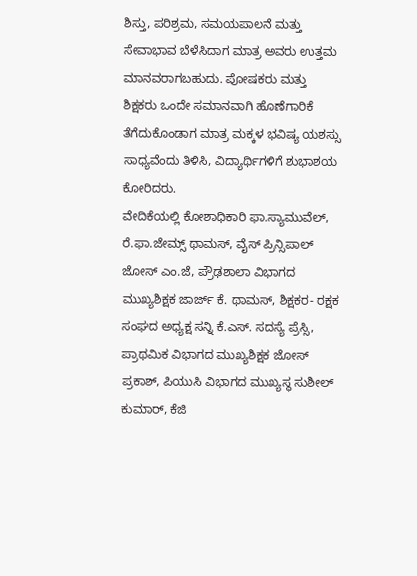ಶಿಸ್ತು, ಪರಿಶ್ರಮ, ಸಮಯಪಾಲನೆ ಮತ್ತು ಸೇವಾಭಾವ ಬೆಳೆಸಿದಾಗ ಮಾತ್ರ ಅವರು ಉತ್ತಮ ಮಾನವರಾಗಬಹುದು. ಪೋಷಕರು ಮತ್ತು ಶಿಕ್ಷಕರು ಒಂದೇ ಸಮಾನವಾಗಿ ಹೊಣೆಗಾರಿಕೆ ತೆಗೆದುಕೊಂಡಾಗ ಮಾತ್ರ ಮಕ್ಕಳ ಭವಿಷ್ಯ ಯಶಸ್ಸು ಸಾಧ್ಯವೆಂದು ತಿಳಿಸಿ, ವಿದ್ಯಾರ್ಥಿಗಳಿಗೆ ಶುಭಾಶಯ ಕೋರಿದರು.
ವೇದಿಕೆಯಲ್ಲಿ ಕೋಶಾಧಿಕಾರಿ ಫಾ.ಸ್ಯಾಮುವೆಲ್, ರೆ.ಫಾ.ಜೇಮ್ಸ್ ಥಾಮಸ್, ವೈಸ್ ಪ್ರಿನ್ಸಿಪಾಲ್ ಜೋಸ್ ಎಂ.ಜೆ, ಪ್ರೌಢಶಾಲಾ ವಿಭಾಗದ ಮುಖ್ಯಶಿಕ್ಷಕ ಜಾರ್ಜ್ ಕೆ. ಥಾಮಸ್, ಶಿಕ್ಷಕರ- ರಕ್ಷಕ ಸಂಘದ ಅಧ್ಯಕ್ಷ ಸನ್ನಿ ಕೆ.ಎಸ್. ಸದಸ್ಯೆ ಪ್ರೆಸ್ಸಿ, ಪ್ರಾಥಮಿಕ ವಿಭಾಗದ ಮುಖ್ಯಶಿಕ್ಷಕ ಜೋಸ್ ಪ್ರಕಾಶ್, ಪಿಯುಸಿ ವಿಭಾಗದ ಮುಖ್ಯಸ್ಥ ಸುಶೀಲ್ ಕುಮಾರ್, ಕೆಜಿ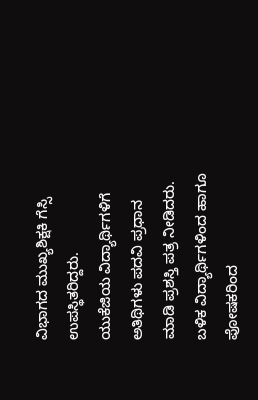ವಿಭಾಗದ ಮುಖ್ಯಶಿಕ್ಷಕಿ ಗೆಸ್ಸಿ ಉಪಸ್ಥಿತರಿದ್ದರು.
ಯುಕೆಜಿಯ ವಿದ್ಯಾರ್ಥಿಗಳಿಗೆ ಅತಿಥಿಗಳು ಪದವಿ ಪ್ರಧಾನ ಮಾಡಿ ಪ್ರಶಸ್ತಿ ಪತ್ರ ನೀಡಿದರು. ಬಳಿಕ ವಿದ್ಯಾರ್ಥಿಗಳಿಂದ ಹಾಗೂ ಪೋಷಕರಿಂದ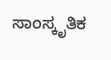ಸಾಂಸ್ಕೃತಿಕ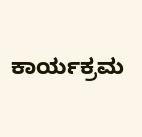ಕಾರ್ಯಕ್ರಮ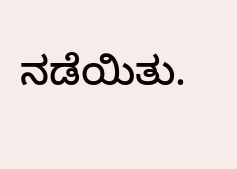ನಡೆಯಿತು.